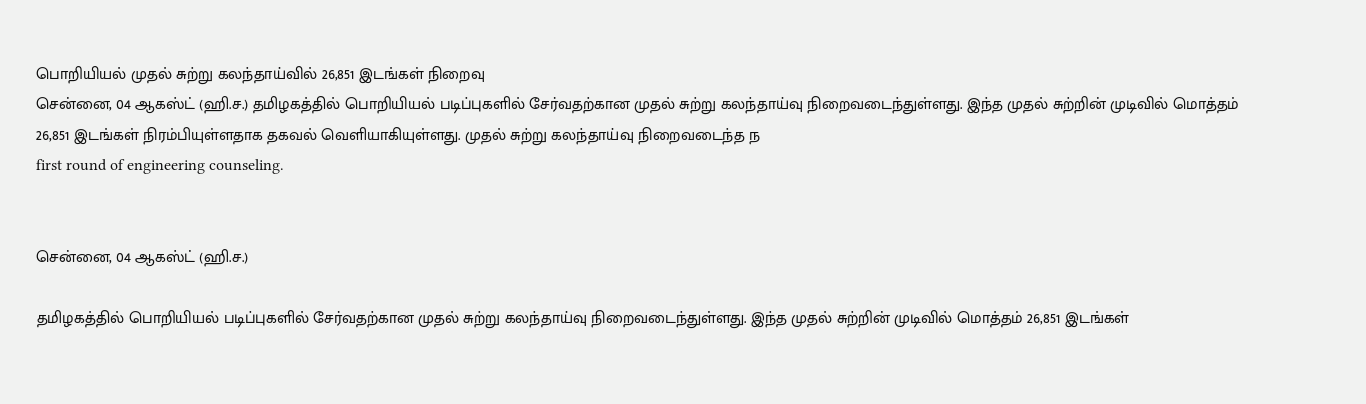பொறியியல் முதல் சுற்று கலந்தாய்வில் 26,851 இடங்கள் நிறைவு
சென்னை, 04 ஆகஸ்ட் (ஹி.ச.) தமிழகத்தில் பொறியியல் படிப்புகளில் சேர்வதற்கான முதல் சுற்று கலந்தாய்வு நிறைவடைந்துள்ளது. இந்த முதல் சுற்றின் முடிவில் மொத்தம் 26,851 இடங்கள் நிரம்பியுள்ளதாக தகவல் வெளியாகியுள்ளது. முதல் சுற்று கலந்தாய்வு நிறைவடைந்த ந
first round of engineering counseling.


சென்னை, 04 ஆகஸ்ட் (ஹி.ச.)

தமிழகத்தில் பொறியியல் படிப்புகளில் சேர்வதற்கான முதல் சுற்று கலந்தாய்வு நிறைவடைந்துள்ளது. இந்த முதல் சுற்றின் முடிவில் மொத்தம் 26,851 இடங்கள்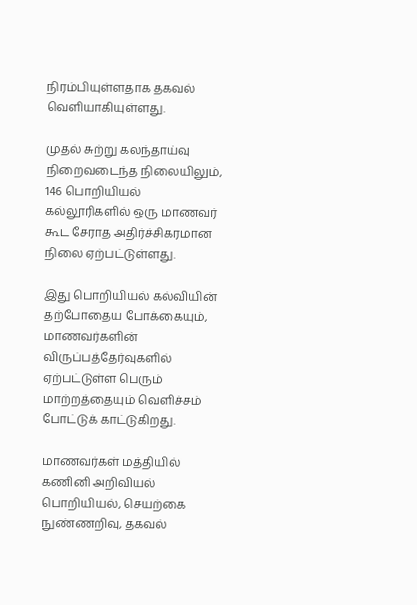நிரம்பியுள்ளதாக தகவல் வெளியாகியுள்ளது.

முதல் சுற்று கலந்தாய்வு நிறைவடைந்த நிலையிலும், 146 பொறியியல் கல்லூரிகளில் ஒரு மாணவர் கூட சேராத அதிர்ச்சிகரமான நிலை ஏற்பட்டுள்ளது.

இது பொறியியல் கல்வியின் தற்போதைய போக்கையும், மாணவர்களின் விருப்பத்தேர்வுகளில் ஏற்பட்டுள்ள பெரும் மாற்றத்தையும் வெளிச்சம் போட்டுக் காட்டுகிறது.

மாணவர்கள் மத்தியில் கணினி அறிவியல் பொறியியல், செயற்கை நுண்ணறிவு, தகவல்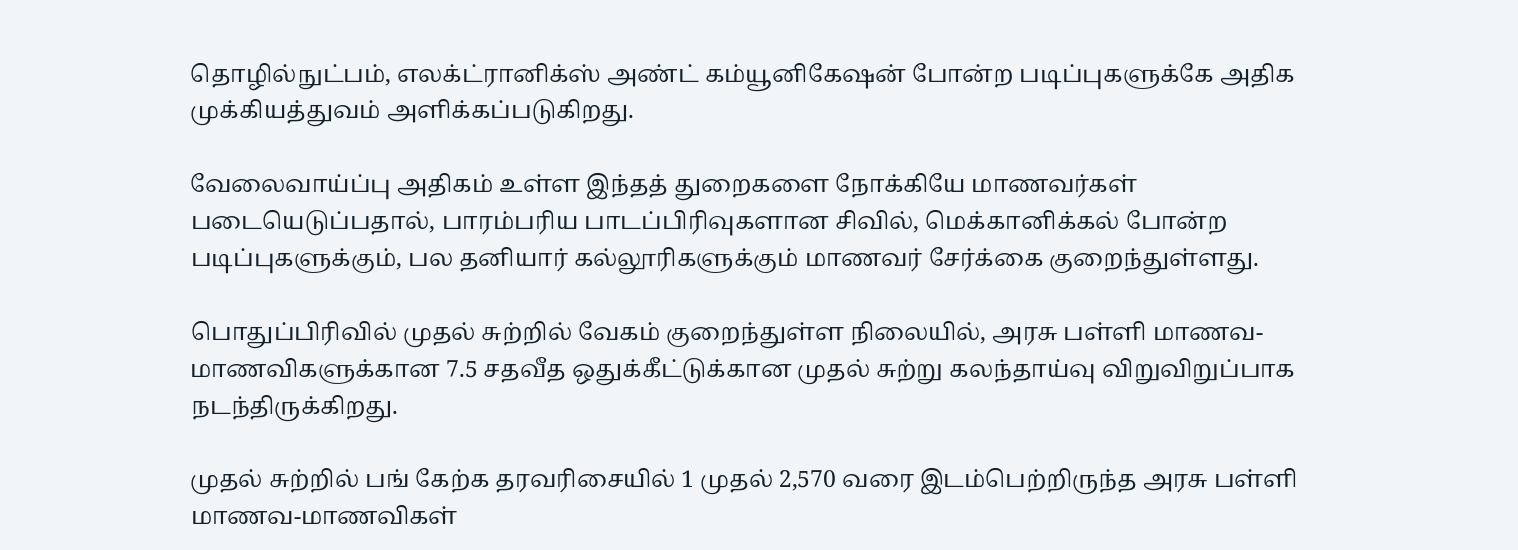தொழில்நுட்பம், எலக்ட்ரானிக்ஸ் அண்ட் கம்யூனிகேஷன் போன்ற படிப்புகளுக்கே அதிக முக்கியத்துவம் அளிக்கப்படுகிறது.

வேலைவாய்ப்பு அதிகம் உள்ள இந்தத் துறைகளை நோக்கியே மாணவர்கள் படையெடுப்பதால், பாரம்பரிய பாடப்பிரிவுகளான சிவில், மெக்கானிக்கல் போன்ற படிப்புகளுக்கும், பல தனியார் கல்லூரிகளுக்கும் மாணவர் சேர்க்கை குறைந்துள்ளது.

பொதுப்பிரிவில் முதல் சுற்றில் வேகம் குறைந்துள்ள நிலையில், அரசு பள்ளி மாணவ-மாணவிகளுக்கான 7.5 சதவீத ஒதுக்கீட்டுக்கான முதல் சுற்று கலந்தாய்வு விறுவிறுப்பாக நடந்திருக்கிறது.

முதல் சுற்றில் பங் கேற்க தரவரிசையில் 1 முதல் 2,570 வரை இடம்பெற்றிருந்த அரசு பள்ளி மாணவ-மாணவிகள்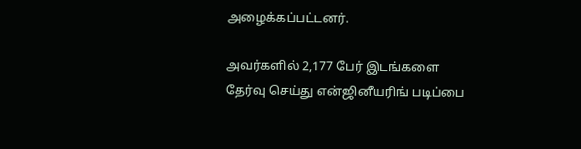அழைக்கப்பட்டனர்.

அவர்களில் 2,177 பேர் இடங்களை தேர்வு செய்து என்ஜினீயரிங் படிப்பை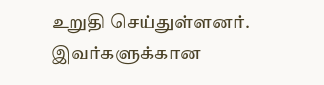உறுதி செய்துள்ளனர். இவர்களுக்கான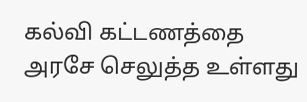கல்வி கட்டணத்தை அரசே செலுத்த உள்ளது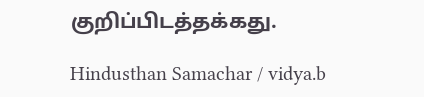குறிப்பிடத்தக்கது.

Hindusthan Samachar / vidya.b